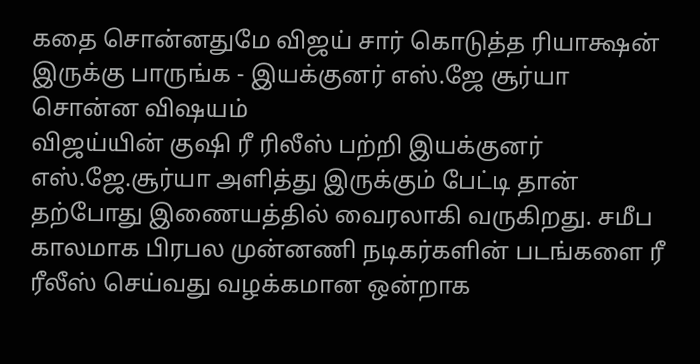கதை சொன்னதுமே விஜய் சார் கொடுத்த ரியாக்ஷன் இருக்கு பாருங்க - இயக்குனர் எஸ்.ஜே சூர்யா சொன்ன விஷயம்
விஜய்யின் குஷி ரீ ரிலீஸ் பற்றி இயக்குனர் எஸ்.ஜே.சூர்யா அளித்து இருக்கும் பேட்டி தான் தற்போது இணையத்தில் வைரலாகி வருகிறது. சமீப காலமாக பிரபல முன்னணி நடிகர்களின் படங்களை ரீ ரீலீஸ் செய்வது வழக்கமான ஒன்றாக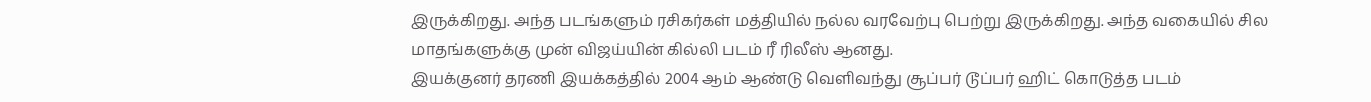இருக்கிறது. அந்த படங்களும் ரசிகர்கள் மத்தியில் நல்ல வரவேற்பு பெற்று இருக்கிறது. அந்த வகையில் சில மாதங்களுக்கு முன் விஜய்யின் கில்லி படம் ரீ ரிலீஸ் ஆனது.
இயக்குனர் தரணி இயக்கத்தில் 2004 ஆம் ஆண்டு வெளிவந்து சூப்பர் டூப்பர் ஹிட் கொடுத்த படம்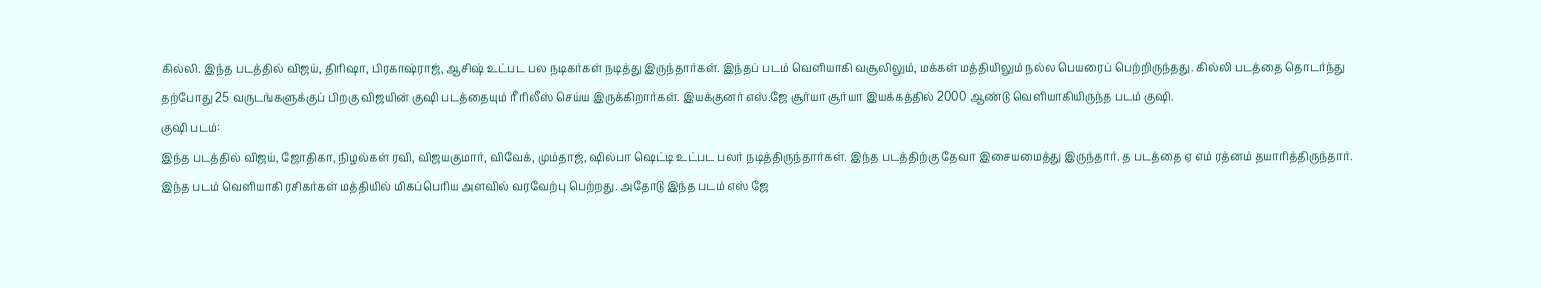கில்லி. இந்த படத்தில் விஜய், திரிஷா, பிரகாஷ்ராஜ், ஆசிஷ் உட்பட பல நடிகர்கள் நடித்து இருந்தார்கள். இந்தப் படம் வெளியாகி வசூலிலும், மக்கள் மத்தியிலும் நல்ல பெயரைப் பெற்றிருந்தது. கில்லி படத்தை தொடர்ந்து தற்போது 25 வருடங்களுக்குப் பிறகு விஜயின் குஷி படத்தையும் ரீ ரிலீஸ் செய்ய இருக்கிறார்கள். இயக்குனர் எஸ்.ஜே சூர்யா சூர்யா இயக்கத்தில் 2000 ஆண்டு வெளியாகியிருந்த படம் குஷி.
குஷி படம்:
இந்த படத்தில் விஜய், ஜோதிகா, நிழல்கள் ரவி, விஜயகுமார், விவேக், மும்தாஜ், ஷில்பா ஷெட்டி உட்பட பலர் நடித்திருந்தார்கள். இந்த படத்திற்கு தேவா இசையமைத்து இருந்தார். த படத்தை ஏ எம் ரத்னம் தயாரித்திருந்தார். இந்த படம் வெளியாகி ரசிகர்கள் மத்தியில் மிகப்பெரிய அளவில் வரவேற்பு பெற்றது. அதோடு இந்த படம் எஸ் ஜே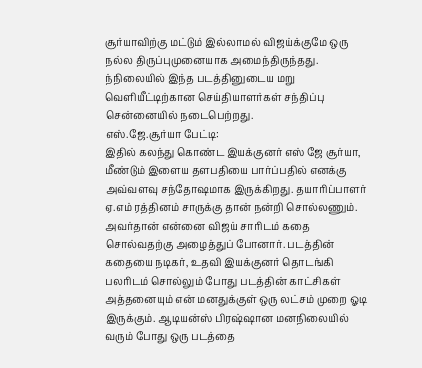சூர்யாவிற்கு மட்டும் இல்லாமல் விஜய்க்குமே ஒரு நல்ல திருப்புமுனையாக அமைந்திருந்தது. ந்நிலையில் இந்த படத்தினுடைய மறு வெளியீட்டிற்கான செய்தியாளர்கள் சந்திப்பு சென்னையில் நடைபெற்றது.
எஸ்.ஜே.சூர்யா பேட்டி:
இதில் கலந்து கொண்ட இயக்குனர் எஸ் ஜே சூர்யா, மீண்டும் இளைய தளபதியை பார்ப்பதில் எனக்கு அவ்வளவு சந்தோஷமாக இருக்கிறது. தயாரிப்பாளர் ஏ.எம் ரத்தினம் சாருக்கு தான் நன்றி சொல்லணும்.
அவர்தான் என்னை விஜய் சாரிடம் கதை சொல்வதற்கு அழைத்துப் போனார். படத்தின் கதையை நடிகர், உதவி இயக்குனர் தொடங்கி பலரிடம் சொல்லும் போது படத்தின் காட்சிகள் அத்தனையும் என் மனதுக்குள் ஒரு லட்சம் முறை ஓடி இருக்கும். ஆடியன்ஸ் பிரஷ்ஷான மனநிலையில் வரும் போது ஒரு படத்தை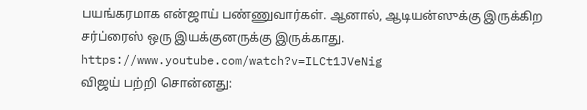பயங்கரமாக என்ஜாய் பண்ணுவார்கள். ஆனால், ஆடியன்ஸுக்கு இருக்கிற சர்ப்ரைஸ் ஒரு இயக்குனருக்கு இருக்காது.
https://www.youtube.com/watch?v=ILCt1JVeNig
விஜய் பற்றி சொன்னது: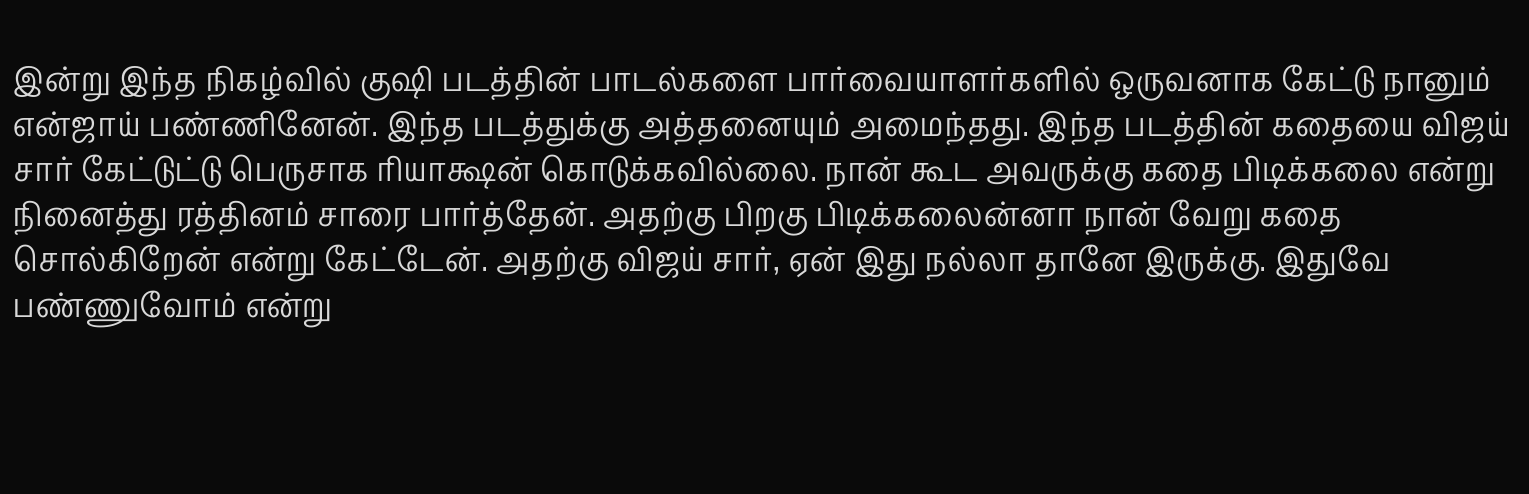இன்று இந்த நிகழ்வில் குஷி படத்தின் பாடல்களை பார்வையாளர்களில் ஒருவனாக கேட்டு நானும் என்ஜாய் பண்ணினேன். இந்த படத்துக்கு அத்தனையும் அமைந்தது. இந்த படத்தின் கதையை விஜய் சார் கேட்டுட்டு பெருசாக ரியாக்ஷன் கொடுக்கவில்லை. நான் கூட அவருக்கு கதை பிடிக்கலை என்று நினைத்து ரத்தினம் சாரை பார்த்தேன். அதற்கு பிறகு பிடிக்கலைன்னா நான் வேறு கதை சொல்கிறேன் என்று கேட்டேன். அதற்கு விஜய் சார், ஏன் இது நல்லா தானே இருக்கு. இதுவே பண்ணுவோம் என்று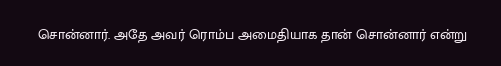சொன்னார். அதே அவர் ரொம்ப அமைதியாக தான் சொன்னார் என்று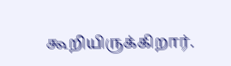கூறியிருக்கிறார்.